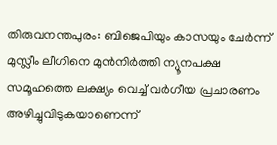തിരുവനന്തപുരം: ബിജെപിയും കാസയും ചേർന്ന് മുസ്ലീം ലീഗിനെ മുൻനിർത്തി ന്യൂനപക്ഷ സമൂഹത്തെ ലക്ഷ്യം വെച്ച് വർഗീയ പ്രചാരണം അഴിച്ചുവിടുകയാണെന്ന്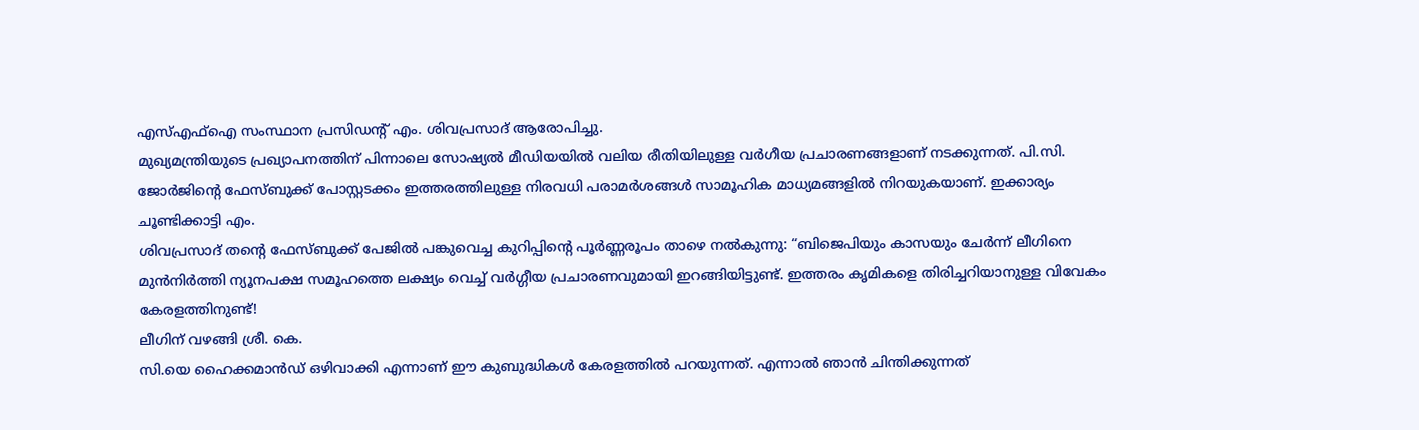എസ്എഫ്ഐ സംസ്ഥാന പ്രസിഡന്റ് എം. ശിവപ്രസാദ് ആരോപിച്ചു.
മുഖ്യമന്ത്രിയുടെ പ്രഖ്യാപനത്തിന് പിന്നാലെ സോഷ്യൽ മീഡിയയിൽ വലിയ രീതിയിലുള്ള വർഗീയ പ്രചാരണങ്ങളാണ് നടക്കുന്നത്. പി.സി.
ജോർജിന്റെ ഫേസ്ബുക്ക് പോസ്റ്റടക്കം ഇത്തരത്തിലുള്ള നിരവധി പരാമർശങ്ങൾ സാമൂഹിക മാധ്യമങ്ങളിൽ നിറയുകയാണ്. ഇക്കാര്യം ചൂണ്ടിക്കാട്ടി എം.
ശിവപ്രസാദ് തന്റെ ഫേസ്ബുക്ക് പേജിൽ പങ്കുവെച്ച കുറിപ്പിന്റെ പൂർണ്ണരൂപം താഴെ നൽകുന്നു: “ബിജെപിയും കാസയും ചേർന്ന് ലീഗിനെ മുൻനിർത്തി ന്യൂനപക്ഷ സമൂഹത്തെ ലക്ഷ്യം വെച്ച് വർഗ്ഗീയ പ്രചാരണവുമായി ഇറങ്ങിയിട്ടുണ്ട്. ഇത്തരം കൃമികളെ തിരിച്ചറിയാനുള്ള വിവേകം കേരളത്തിനുണ്ട്!
ലീഗിന് വഴങ്ങി ശ്രീ. കെ.
സി.യെ ഹൈക്കമാൻഡ് ഒഴിവാക്കി എന്നാണ് ഈ കുബുദ്ധികൾ കേരളത്തിൽ പറയുന്നത്. എന്നാൽ ഞാൻ ചിന്തിക്കുന്നത്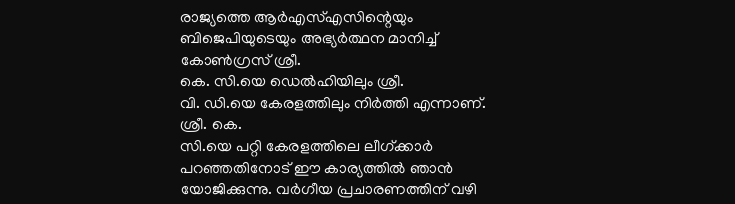രാജ്യത്തെ ആർഎസ്എസിന്റെയും ബിജെപിയുടെയും അഭ്യർത്ഥന മാനിച്ച് കോൺഗ്രസ് ശ്രീ.
കെ. സി.യെ ഡെൽഹിയിലും ശ്രീ.
വി. ഡി.യെ കേരളത്തിലും നിർത്തി എന്നാണ്.
ശ്രീ. കെ.
സി.യെ പറ്റി കേരളത്തിലെ ലീഗ്ക്കാർ പറഞ്ഞതിനോട് ഈ കാര്യത്തിൽ ഞാൻ യോജിക്കുന്നു. വർഗീയ പ്രചാരണത്തിന് വഴി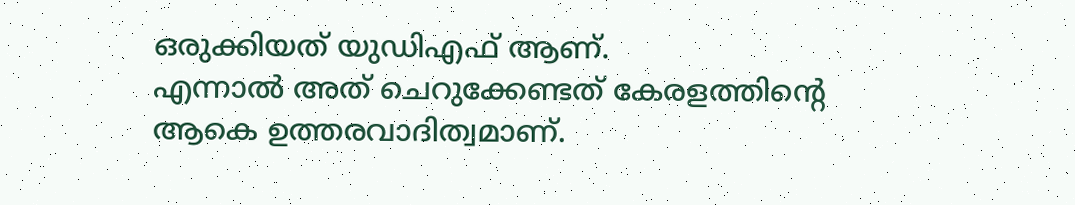ഒരുക്കിയത് യുഡിഎഫ് ആണ്.
എന്നാൽ അത് ചെറുക്കേണ്ടത് കേരളത്തിന്റെ ആകെ ഉത്തരവാദിത്വമാണ്.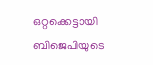ഒറ്റക്കെട്ടായി ബിജെപിയുടെ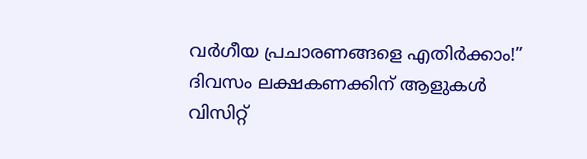വർഗീയ പ്രചാരണങ്ങളെ എതിർക്കാം!”
ദിവസം ലക്ഷകണക്കിന് ആളുകൾ വിസിറ്റ്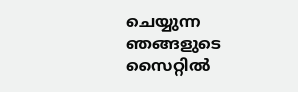ചെയ്യുന്ന ഞങ്ങളുടെ സൈറ്റിൽ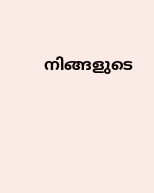നിങ്ങളുടെ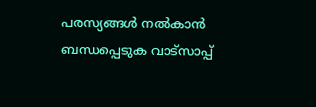പരസ്യങ്ങൾ നൽകാൻ ബന്ധപ്പെടുക വാട്സാപ്പ്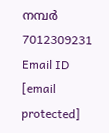നമ്പർ 7012309231 Email ID [email protected]